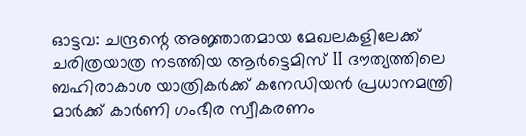ഓട്ടവ: ചന്ദ്രന്റെ അജ്ഞാതമായ മേഖലകളിലേക്ക് ചരിത്രയാത്ര നടത്തിയ ആർട്ടെമിസ് II ദൗത്യത്തിലെ ബഹിരാകാശ യാത്രികർക്ക് കനേഡിയൻ പ്രധാനമന്ത്രി മാർക്ക് കാർണി ഗംഭീര സ്വീകരണം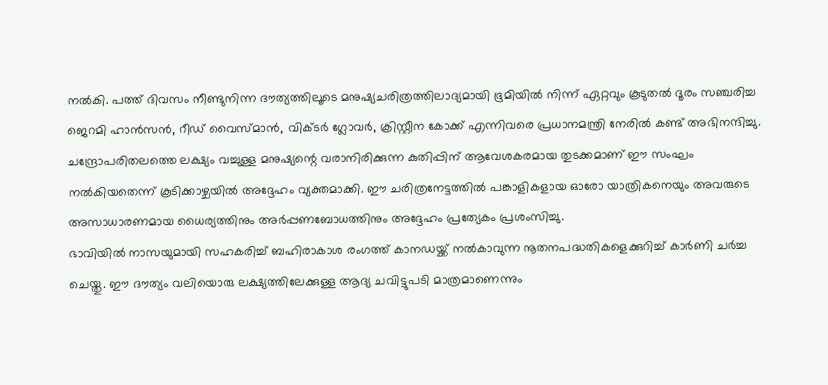നൽകി. പത്ത് ദിവസം നീണ്ടുനിന്ന ദൗത്യത്തിലൂടെ മനുഷ്യചരിത്രത്തിലാദ്യമായി ഭൂമിയിൽ നിന്ന് ഏറ്റവും കൂടുതൽ ദൂരം സഞ്ചരിച്ച ജെറമി ഹാൻസൻ, റീഡ് വൈസ്മാൻ, വിക്ടർ ഗ്ലോവർ, ക്രിസ്റ്റീന കോക്ക് എന്നിവരെ പ്രധാനമന്ത്രി നേരിൽ കണ്ട് അഭിനന്ദിച്ചു. ചന്ദ്രോപരിതലത്തെ ലക്ഷ്യം വച്ചുള്ള മനുഷ്യന്റെ വരാനിരിക്കുന്ന കുതിപ്പിന് ആവേശകരമായ തുടക്കമാണ് ഈ സംഘം നൽകിയതെന്ന് കൂടിക്കാഴ്ചയിൽ അദ്ദേഹം വ്യക്തമാക്കി. ഈ ചരിത്രനേട്ടത്തിൽ പങ്കാളികളായ ഓരോ യാത്രികനെയും അവരുടെ അസാധാരണമായ ധൈര്യത്തിനും അർപ്പണബോധത്തിനും അദ്ദേഹം പ്രത്യേകം പ്രശംസിച്ചു.
ഭാവിയിൽ നാസയുമായി സഹകരിച്ച് ബഹിരാകാശ രംഗത്ത് കാനഡയ്ക്ക് നൽകാവുന്ന നൂതനപദ്ധതികളെക്കുറിച്ച് കാർണി ചർച്ച ചെയ്തു. ഈ ദൗത്യം വലിയൊരു ലക്ഷ്യത്തിലേക്കുള്ള ആദ്യ ചവിട്ടുപടി മാത്രമാണെന്നും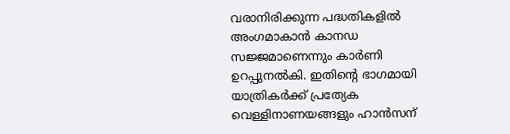വരാനിരിക്കുന്ന പദ്ധതികളിൽ അംഗമാകാൻ കാനഡ സജ്ജമാണെന്നും കാർണി ഉറപ്പുനൽകി. ഇതിന്റെ ഭാഗമായി യാത്രികർക്ക് പ്രത്യേക വെള്ളിനാണയങ്ങളും ഹാൻസന്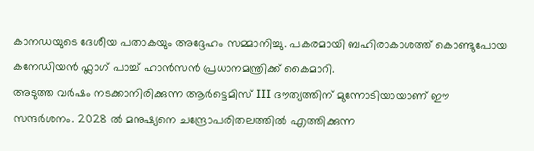കാനഡയുടെ ദേശീയ പതാകയും അദ്ദേഹം സമ്മാനിച്ചു. പകരമായി ബഹിരാകാശത്ത് കൊണ്ടുപോയ കനേഡിയൻ ഫ്ലാഗ് പാച്ച് ഹാൻസൻ പ്രധാനമന്ത്രിക്ക് കൈമാറി.
അടുത്ത വർഷം നടക്കാനിരിക്കുന്ന ആർട്ടെമിസ് III ദൗത്യത്തിന് മുന്നോടിയായാണ് ഈ സന്ദർശനം. 2028 ൽ മനുഷ്യനെ ചന്ദ്രോപരിതലത്തിൽ എത്തിക്കുന്ന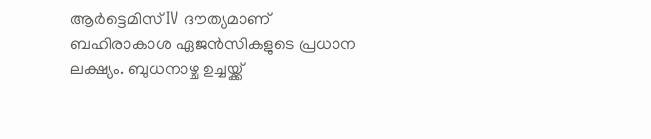ആർട്ടെമിസ് IV ദൗത്യമാണ് ബഹിരാകാശ ഏജൻസികളുടെ പ്രധാന ലക്ഷ്യം. ബുധനാഴ്ച ഉച്ചയ്ക്ക്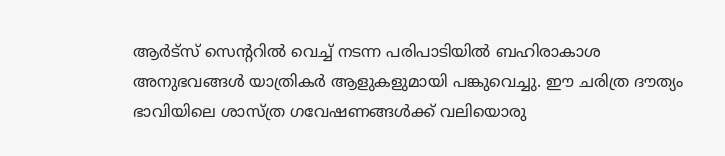ആർട്സ് സെന്ററിൽ വെച്ച് നടന്ന പരിപാടിയിൽ ബഹിരാകാശ അനുഭവങ്ങൾ യാത്രികർ ആളുകളുമായി പങ്കുവെച്ചു. ഈ ചരിത്ര ദൗത്യം ഭാവിയിലെ ശാസ്ത്ര ഗവേഷണങ്ങൾക്ക് വലിയൊരു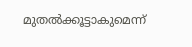മുതൽക്കൂട്ടാകുമെന്ന്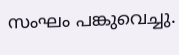സംഘം പങ്കുവെച്ചു.